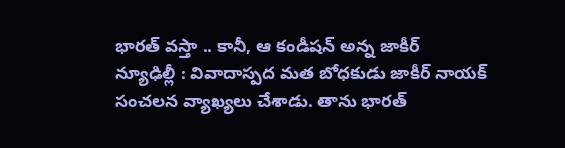భారత్ వస్తా .. కానీ, ఆ కండీషన్ అన్న జాకీర్
న్యూఢిల్లీ : వివాదాస్పద మత బోధకుడు జాకీర్ నాయక్ సంచలన వ్యాఖ్యలు చేశాడు. తాను భారత్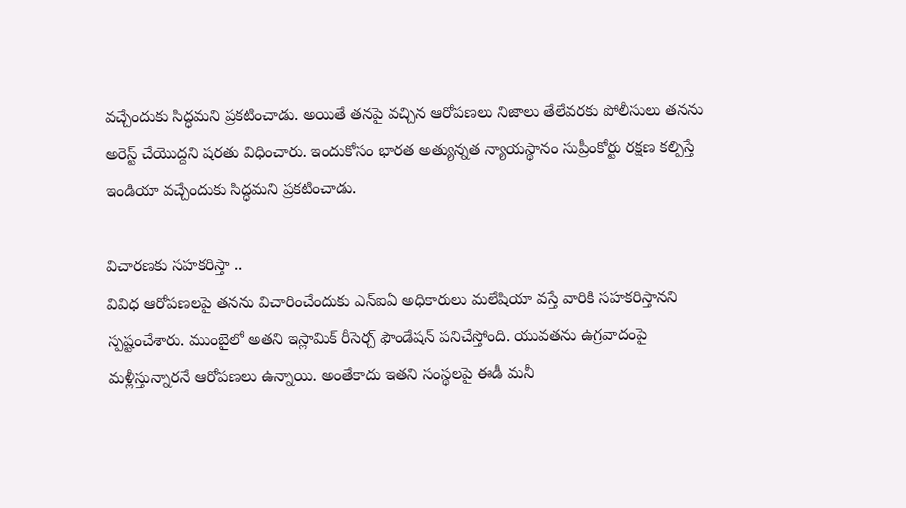వచ్చేందుకు సిద్ధమని ప్రకటించాడు. అయితే తనపై వచ్చిన ఆరోపణలు నిజాలు తేలేవరకు పోలీసులు తనను అరెస్ట్ చేయొద్దని షరతు విధించారు. ఇందుకోసం భారత అత్యున్నత న్యాయస్థానం సుప్రీంకోర్టు రక్షణ కల్పిస్తే ఇండియా వచ్చేందుకు సిద్ధమని ప్రకటించాడు.

విచారణకు సహకరిస్తా ..
వివిధ ఆరోపణలపై తనను విచారించేందుకు ఎన్ఐఏ అధికారులు మలేషియా వస్తే వారికి సహకరిస్తానని స్పష్టంచేశారు. ముంబైలో అతని ఇస్లామిక్ రీసెర్చ్ ఫౌండేషన్ పనిచేస్తోంది. యువతను ఉగ్రవాదంపై మళ్లీస్తున్నారనే ఆరోపణలు ఉన్నాయి. అంతేకాదు ఇతని సంస్థలపై ఈడీ మనీ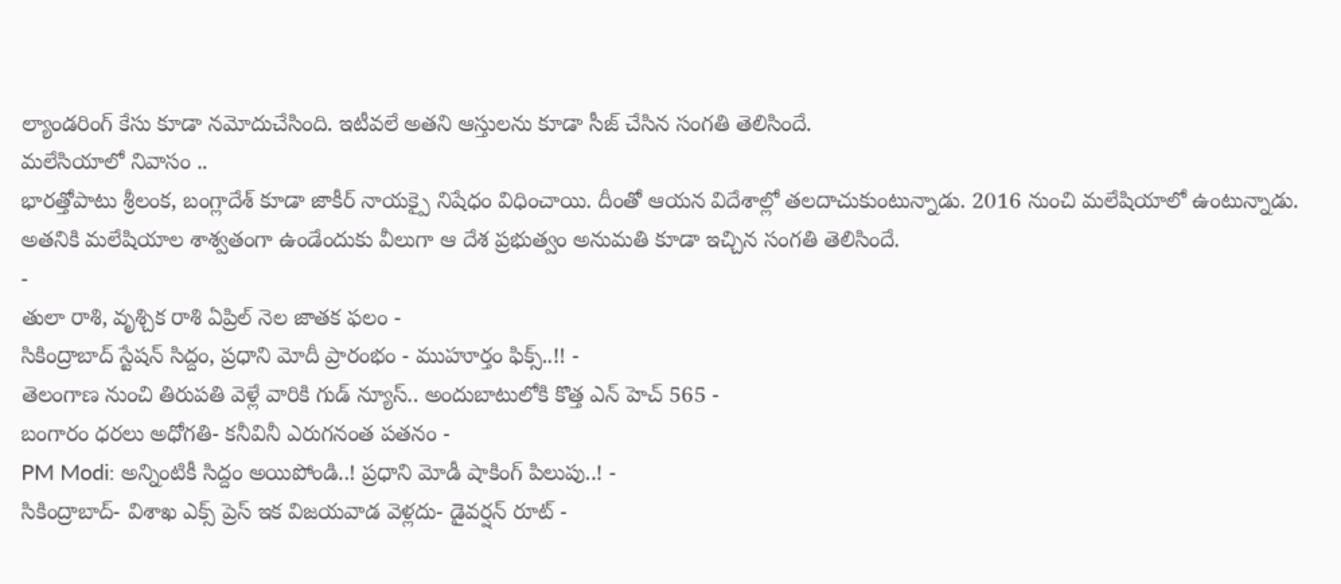ల్యాండరింగ్ కేసు కూడా నమోదుచేసింది. ఇటీవలే అతని ఆస్తులను కూడా సీజ్ చేసిన సంగతి తెలిసిందే.
మలేసియాలో నివాసం ..
భారత్తోపాటు శ్రీలంక, బంగ్లాదేశ్ కూడా జాకీర్ నాయక్పై నిషేధం విధించాయి. దీంతో ఆయన విదేశాల్లో తలదాచుకుంటున్నాడు. 2016 నుంచి మలేషియాలో ఉంటున్నాడు. అతనికి మలేషియాల శాశ్వతంగా ఉండేందుకు వీలుగా ఆ దేశ ప్రభుత్వం అనుమతి కూడా ఇచ్చిన సంగతి తెలిసిందే.
-
తులా రాశి, వృశ్చిక రాశి ఏప్రిల్ నెల జాతక ఫలం -
సికింద్రాబాద్ స్టేషన్ సిద్దం, ప్రధాని మోదీ ప్రారంభం - ముహూర్తం ఫిక్స్..!! -
తెలంగాణ నుంచి తిరుపతి వెళ్లే వారికి గుడ్ న్యూస్.. అందుబాటులోకి కొత్త ఎన్ హెచ్ 565 -
బంగారం ధరలు అధోగతి- కనీవినీ ఎరుగనంత పతనం -
PM Modi: అన్నింటికీ సిద్దం అయిపోండి..! ప్రధాని మోడీ షాకింగ్ పిలుపు..! -
సికింద్రాబాద్- విశాఖ ఎక్స్ ప్రెస్ ఇక విజయవాడ వెళ్లదు- డైవర్షన్ రూట్ -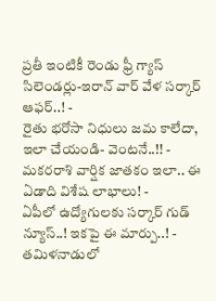ప్రతీ ఇంటికీ రెండు ఫ్రీ గ్యాస్ సిలెండర్లు-ఇరాన్ వార్ వేళ సర్కార్ ఆఫర్..! -
రైతు భరోసా నిధులు జమ కాలేదా, ఇలా చేయండి- వెంటనే..!! -
మకరరాశి వార్షిక జాతకం ఇలా.. ఈ ఏడాది విశేష లాభాలు! -
ఏపీలో ఉద్యోగులకు సర్కార్ గుడ్ న్యూస్..! ఇకపై ఈ మార్పు..! -
తమిళనాడులో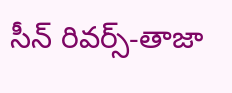సీన్ రివర్స్-తాజా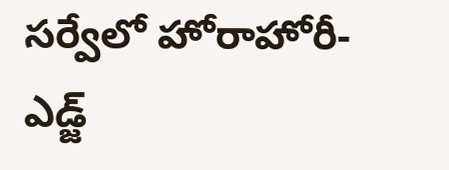సర్వేలో హోరాహోరీ-ఎడ్జ్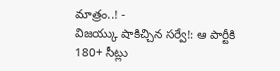మాత్రం..! -
విజయ్కు షాకిచ్చిన సర్వే!: ఆ పార్టీకి 180+ సీట్లు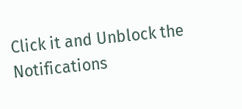Click it and Unblock the Notifications